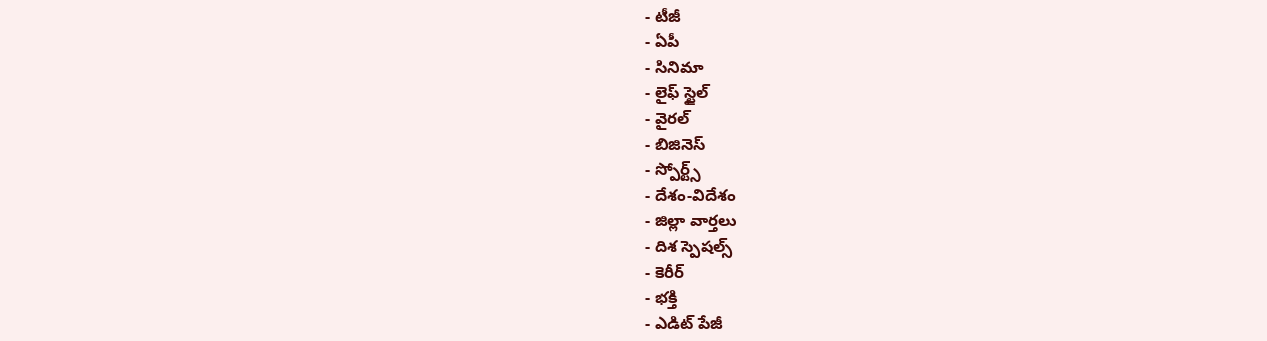- టీజీ
- ఏపీ
- సినిమా
- లైఫ్ స్టైల్
- వైరల్
- బిజినెస్
- స్పోర్ట్స్
- దేశం-విదేశం
- జిల్లా వార్తలు
- దిశ స్పెషల్స్
- కెరీర్
- భక్తి
- ఎడిట్ పేజీ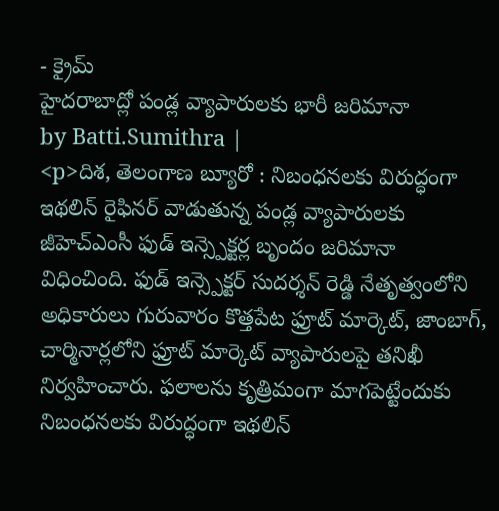- క్రైమ్
హైదరాబాద్లో పండ్ల వ్యాపారులకు భారీ జరిమానా
by Batti.Sumithra |
<p>దిశ, తెలంగాణ బ్యూరో : నిబంధనలకు విరుద్ధంగా ఇథలిన్ రైఫినర్ వాడుతున్న పండ్ల వ్యాపారులకు జీహెచ్ఎంసీ ఫుడ్ ఇన్స్పెక్టర్ల బృందం జరిమానా విధించింది. ఫుడ్ ఇన్స్పెక్టర్ సుదర్శన్ రెడ్డి నేతృత్వంలోని అధికారులు గురువారం కొత్తపేట ఫ్రూట్ మార్కెట్, జాంబాగ్, చార్మినార్లలోని ఫ్రూట్ మార్కెట్ వ్యాపారులపై తనిఖీ నిర్వహించారు. ఫలాలను కృత్రిమంగా మాగపెట్టేందుకు నిబంధనలకు విరుద్ధంగా ఇథలిన్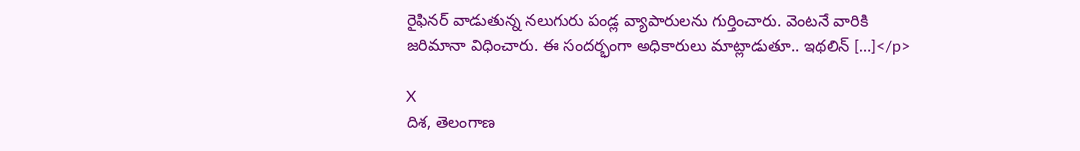రైఫినర్ వాడుతున్న నలుగురు పండ్ల వ్యాపారులను గుర్తించారు. వెంటనే వారికి జరిమానా విధించారు. ఈ సందర్భంగా అధికారులు మాట్లాడుతూ.. ఇథలిన్ […]</p>

X
దిశ, తెలంగాణ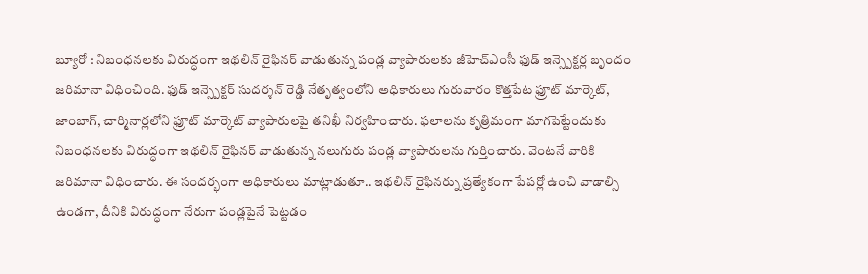బ్యూరో : నిబంధనలకు విరుద్ధంగా ఇథలిన్ రైఫినర్ వాడుతున్న పండ్ల వ్యాపారులకు జీహెచ్ఎంసీ ఫుడ్ ఇన్స్పెక్టర్ల బృందం జరిమానా విధించింది. ఫుడ్ ఇన్స్పెక్టర్ సుదర్శన్ రెడ్డి నేతృత్వంలోని అధికారులు గురువారం కొత్తపేట ఫ్రూట్ మార్కెట్, జాంబాగ్, చార్మినార్లలోని ఫ్రూట్ మార్కెట్ వ్యాపారులపై తనిఖీ నిర్వహించారు. ఫలాలను కృత్రిమంగా మాగపెట్టేందుకు నిబంధనలకు విరుద్ధంగా ఇథలిన్ రైఫినర్ వాడుతున్న నలుగురు పండ్ల వ్యాపారులను గుర్తించారు. వెంటనే వారికి జరిమానా విధించారు. ఈ సందర్భంగా అధికారులు మాట్లాడుతూ.. ఇథలిన్ రైఫినర్ను ప్రత్యేకంగా పేపర్లో ఉంచి వాడాల్సి ఉండగా, దీనికి విరుద్ధంగా నేరుగా పండ్లపైనే పెట్టడం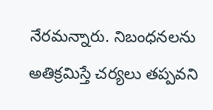నేరమన్నారు. నిబంధనలను అతిక్రమిస్తే చర్యలు తప్పవని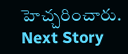హెచ్చరించారు.
Next Story